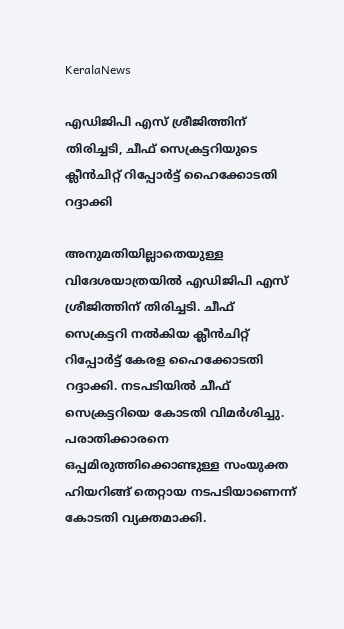KeralaNews

എഡിജിപി എസ് ശ്രീജിത്തിന് തിരിച്ചടി, ചീഫ് സെക്രട്ടറിയുടെ ക്ലീന്‍ചിറ്റ് റിപ്പോര്‍ട്ട് ഹൈക്കോടതി റദ്ദാക്കി

അനുമതിയില്ലാതെയുള്ള വിദേശയാത്രയില്‍ എഡിജിപി എസ് ശ്രീജിത്തിന് തിരിച്ചടി. ചീഫ് സെക്രട്ടറി നല്‍കിയ ക്ലീന്‍ചിറ്റ് റിപ്പോര്‍ട്ട് കേരള ഹൈക്കോടതി റദ്ദാക്കി. നടപടിയില്‍ ചീഫ് സെക്രട്ടറിയെ കോടതി വിമര്‍ശിച്ചു. പരാതിക്കാരനെ ഒപ്പമിരുത്തിക്കൊണ്ടുള്ള സംയുക്ത ഹിയറിങ്ങ് തെറ്റായ നടപടിയാണെന്ന് കോടതി വ്യക്തമാക്കി.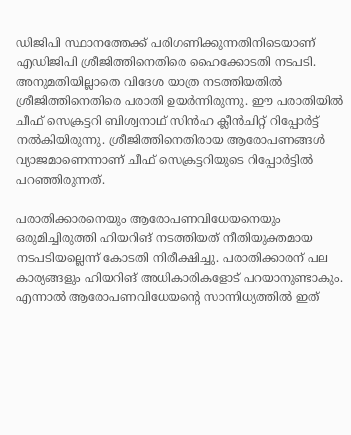ഡിജിപി സ്ഥാനത്തേക്ക് പരിഗണിക്കുന്നതിനിടെയാണ് എഡിജിപി ശ്രീജിത്തിനെതിരെ ഹൈക്കോടതി നടപടി. അനുമതിയില്ലാതെ വിദേശ യാത്ര നടത്തിയതില്‍ ശ്രീജിത്തിനെതിരെ പരാതി ഉയര്‍ന്നിരുന്നു. ഈ പരാതിയില്‍ ചീഫ് സെക്രട്ടറി ബിശ്വനാഥ് സിന്‍ഹ ക്ലീന്‍ചിറ്റ് റിപ്പോര്‍ട്ട് നല്‍കിയിരുന്നു. ശ്രീജിത്തിനെതിരായ ആരോപണങ്ങള്‍ വ്യാജമാണെന്നാണ് ചീഫ് സെക്രട്ടറിയുടെ റിപ്പോര്‍ട്ടില്‍ പറഞ്ഞിരുന്നത്.

പരാതിക്കാരനെയും ആരോപണവിധേയനെയും ഒരുമിച്ചിരുത്തി ഹിയറിങ് നടത്തിയത് നീതിയുക്തമായ നടപടിയല്ലെന്ന് കോടതി നിരീക്ഷിച്ചു. പരാതിക്കാരന് പല കാര്യങ്ങളും ഹിയറിങ് അധികാരികളോട് പറയാനുണ്ടാകും. എന്നാല്‍ ആരോപണവിധേയന്റെ സാന്നിധ്യത്തില്‍ ഇത്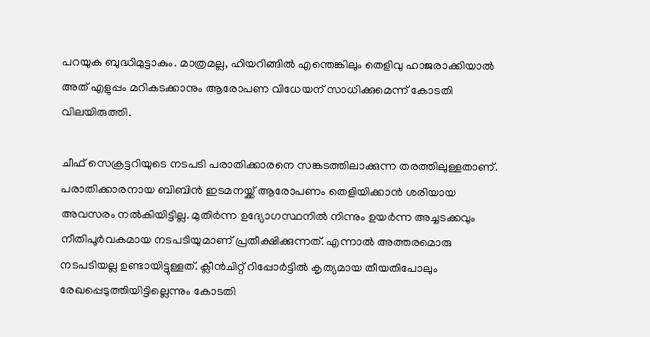പറയുക ബുദ്ധിമുട്ടാകും. മാത്രമല്ല, ഹിയറിങ്ങില്‍ എന്തെങ്കിലും തെളിവു ഹാജരാക്കിയാല്‍ അത് എളുപ്പം മറികടക്കാനും ആരോപണ വിധേയന് സാധിക്കുമെന്ന് കോടതി വിലയിരുത്തി.

ചീഫ് സെക്രട്ടറിയുടെ നടപടി പരാതിക്കാരനെ സങ്കടത്തിലാക്കുന്ന തരത്തിലുള്ളതാണ്. പരാതിക്കാരനായ ബിബിന്‍ ഇടമനയ്ക്ക് ആരോപണം തെളിയിക്കാന്‍ ശരിയായ അവസരം നല്‍കിയിട്ടില്ല. മുതിര്‍ന്ന ഉദ്യോഗസ്ഥനില്‍ നിന്നും ഉയര്‍ന്ന അച്ചടക്കവും നീതിപൂര്‍വകമായ നടപടിയുമാണ് പ്രതീക്ഷിക്കുന്നത്. എന്നാല്‍ അത്തരമൊരു നടപടിയല്ല ഉണ്ടായിട്ടുള്ളത്. ക്ലീന്‍ചിറ്റ് റിപ്പോര്‍ട്ടില്‍ കൃത്യമായ തീയതിപോലും രേഖപ്പെടുത്തിയിട്ടില്ലെന്നും കോടതി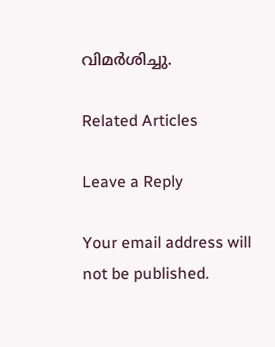വിമര്‍ശിച്ചു.

Related Articles

Leave a Reply

Your email address will not be published.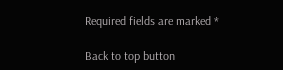Required fields are marked *

Back to top button